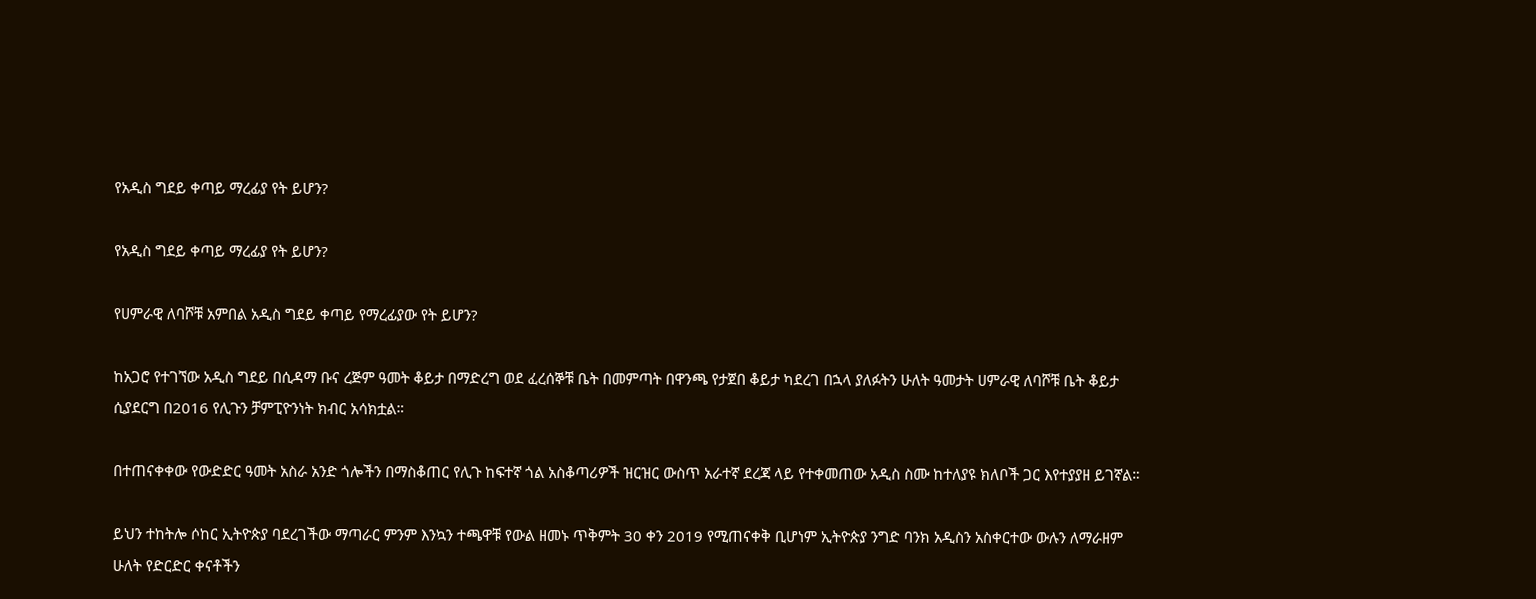የአዲስ ግደይ ቀጣይ ማረፊያ የት ይሆን?

የአዲስ ግደይ ቀጣይ ማረፊያ የት ይሆን?

የሀምራዊ ለባሾቹ አምበል አዲስ ግደይ ቀጣይ የማረፊያው የት ይሆን?

ከአጋሮ የተገኘው አዲስ ግደይ በሲዳማ ቡና ረጅም ዓመት ቆይታ በማድረግ ወደ ፈረሰኞቹ ቤት በመምጣት በዋንጫ የታጀበ ቆይታ ካደረገ በኋላ ያለፉትን ሁለት ዓመታት ሀምራዊ ለባሾቹ ቤት ቆይታ ሲያደርግ በ2016 የሊጉን ቻምፒዮንነት ክብር አሳክቷል።

በተጠናቀቀው የውድድር ዓመት አስራ አንድ ጎሎችን በማስቆጠር የሊጉ ከፍተኛ ጎል አስቆጣሪዎች ዝርዝር ውስጥ አራተኛ ደረጃ ላይ የተቀመጠው አዲስ ስሙ ከተለያዩ ክለቦች ጋር እየተያያዘ ይገኛል።

ይህን ተከትሎ ሶከር ኢትዮጵያ ባደረገችው ማጣራር ምንም እንኳን ተጫዋቹ የውል ዘመኑ ጥቅምት 30 ቀን 2019 የሚጠናቀቅ ቢሆነም ኢትዮጵያ ንግድ ባንክ አዲስን አስቀርተው ውሉን ለማራዘም ሁለት የድርድር ቀናቶችን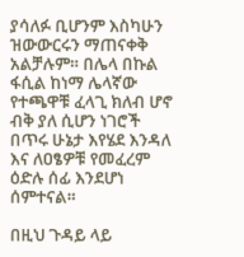ያሳለፉ ቢሆንም እስካሁን ዝውውርሩን ማጠናቀቅ አልቻሉም። በሌላ በኩል ፋሲል ከነማ ሌላኛው የተጫዋቹ ፈላጊ ክለብ ሆኖ ብቅ ያለ ሲሆን ነገሮች በጥሩ ሁኔታ እየሄደ እንዳለ እና ለዐፄዎቹ የመፈረም ዕድሉ ሰፊ እንደሆነ ሰምተናል።

በዚህ ጉዳይ ላይ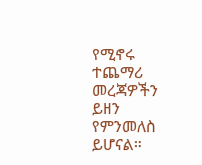የሚኖሩ ተጨማሪ መረጃዎችን ይዘን የምንመለስ ይሆናል።